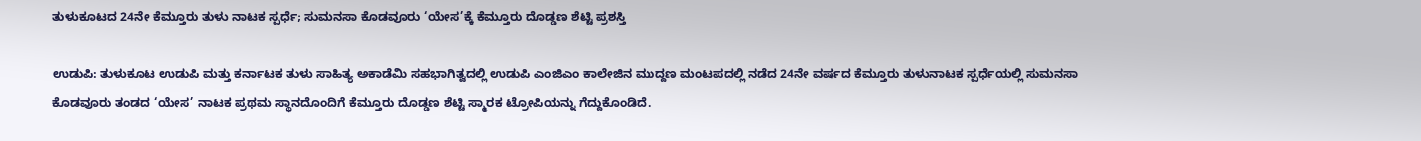ತುಳುಕೂಟದ 24ನೇ ಕೆಮ್ತೂರು ತುಳು ನಾಟಕ ಸ್ಪರ್ಧೆ; ಸುಮನಸಾ ಕೊಡವೂರು ‘ಯೇಸ’ಕ್ಕೆ ಕೆಮ್ತೂರು ದೊಡ್ಡಣ ಶೆಟ್ಟಿ ಪ್ರಶಸ್ತಿ

ಉಡುಪಿ: ತುಳುಕೂಟ ಉಡುಪಿ ಮತ್ತು ಕರ್ನಾಟಕ ತುಳು ಸಾಹಿತ್ಯ ಅಕಾಡೆಮಿ ಸಹಭಾಗಿತ್ವದಲ್ಲಿ ಉಡುಪಿ ಎಂಜಿಎಂ ಕಾಲೇಜಿನ ಮುದ್ದಣ ಮಂಟಪದಲ್ಲಿ ನಡೆದ 24ನೇ ವರ್ಷದ ಕೆಮ್ತೂರು ತುಳುನಾಟಕ ಸ್ಪರ್ಧೆಯಲ್ಲಿ ಸುಮನಸಾ ಕೊಡವೂರು ತಂಡದ ‘ಯೇಸ’ ನಾಟಕ ಪ್ರಥಮ ಸ್ಥಾನದೊಂದಿಗೆ ಕೆಮ್ತೂರು ದೊಡ್ಡಣ ಶೆಟ್ಟಿ ಸ್ಮಾರಕ ಟ್ರೋಪಿಯನ್ನು ಗೆದ್ದುಕೊಂಡಿದೆ.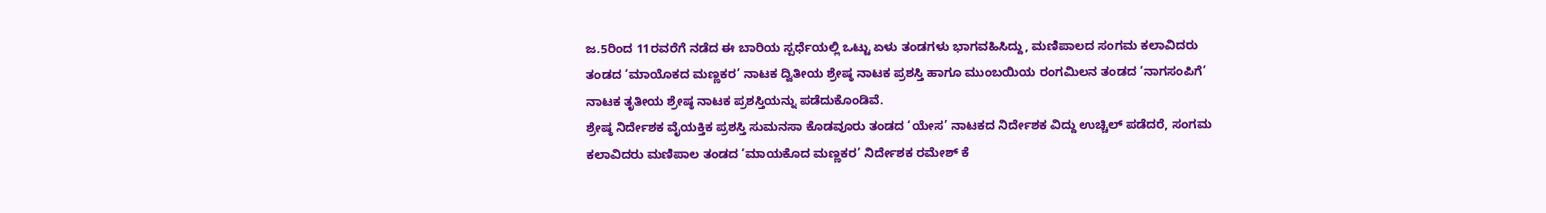ಜ.5ರಿಂದ 11ರವರೆಗೆ ನಡೆದ ಈ ಬಾರಿಯ ಸ್ಪರ್ಧೆಯಲ್ಲಿ ಒಟ್ಟು ಏಳು ತಂಡಗಳು ಭಾಗವಹಿಸಿದ್ದು, ಮಣಿಪಾಲದ ಸಂಗಮ ಕಲಾವಿದರು ತಂಡದ ‘ಮಾಯೊಕದ ಮಣ್ಣಕರ’ ನಾಟಕ ದ್ವಿತೀಯ ಶ್ರೇಷ್ಠ ನಾಟಕ ಪ್ರಶಸ್ತಿ ಹಾಗೂ ಮುಂಬಯಿಯ ರಂಗಮಿಲನ ತಂಡದ ‘ನಾಗಸಂಪಿಗೆ’ ನಾಟಕ ತೃತೀಯ ಶ್ರೇಷ್ಠ ನಾಟಕ ಪ್ರಶಸ್ತಿಯನ್ನು ಪಡೆದುಕೊಂಡಿವೆ.
ಶ್ರೇಷ್ಠ ನಿರ್ದೇಶಕ ವೈಯಕ್ತಿಕ ಪ್ರಶಸ್ತಿ ಸುಮನಸಾ ಕೊಡವೂರು ತಂಡದ ‘ಯೇಸ’ ನಾಟಕದ ನಿರ್ದೇಶಕ ವಿದ್ದು ಉಚ್ಚಿಲ್ ಪಡೆದರೆ, ಸಂಗಮ ಕಲಾವಿದರು ಮಣಿಪಾಲ ತಂಡದ ‘ಮಾಯಕೊದ ಮಣ್ಣಕರ’ ನಿರ್ದೇಶಕ ರಮೇಶ್ ಕೆ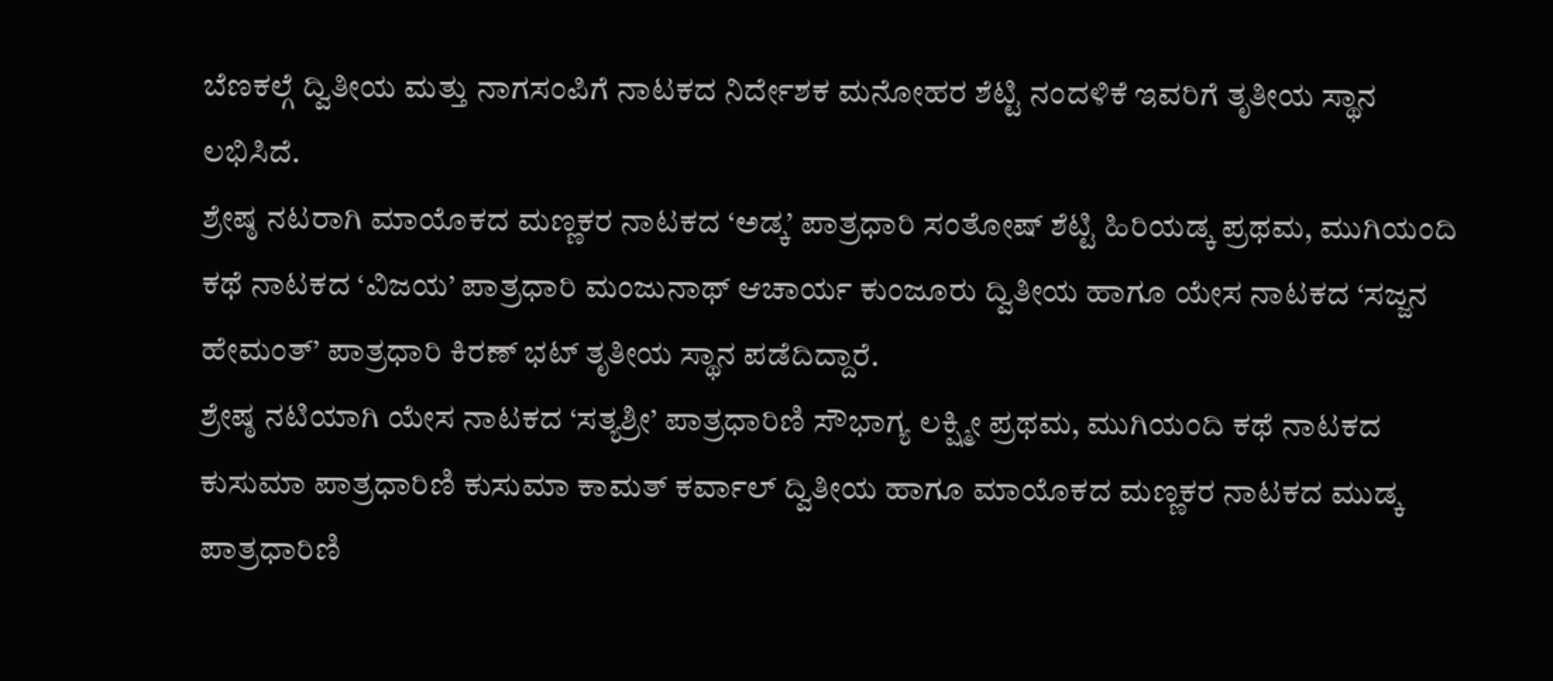ಬೆಣಕಲ್ಗೆ ದ್ವಿತೀಯ ಮತ್ತು ನಾಗಸಂಪಿಗೆ ನಾಟಕದ ನಿರ್ದೇಶಕ ಮನೋಹರ ಶೆಟ್ಟಿ ನಂದಳಿಕೆ ಇವರಿಗೆ ತೃತೀಯ ಸ್ಥಾನ ಲಭಿಸಿದೆ.
ಶ್ರೇಷ್ಠ ನಟರಾಗಿ ಮಾಯೊಕದ ಮಣ್ಣಕರ ನಾಟಕದ ‘ಅಡ್ಕ’ ಪಾತ್ರಧಾರಿ ಸಂತೋಷ್ ಶೆಟ್ಟಿ ಹಿರಿಯಡ್ಕ ಪ್ರಥಮ, ಮುಗಿಯಂದಿ ಕಥೆ ನಾಟಕದ ‘ವಿಜಯ’ ಪಾತ್ರಧಾರಿ ಮಂಜುನಾಥ್ ಆಚಾರ್ಯ ಕುಂಜೂರು ದ್ವಿತೀಯ ಹಾಗೂ ಯೇಸ ನಾಟಕದ ‘ಸಜ್ಜನ ಹೇಮಂತ್’ ಪಾತ್ರಧಾರಿ ಕಿರಣ್ ಭಟ್ ತೃತೀಯ ಸ್ಥಾನ ಪಡೆದಿದ್ದಾರೆ.
ಶ್ರೇಷ್ಠ ನಟಿಯಾಗಿ ಯೇಸ ನಾಟಕದ ‘ಸತ್ಯಶ್ರೀ’ ಪಾತ್ರಧಾರಿಣಿ ಸೌಭಾಗ್ಯ ಲಕ್ಷ್ಮೀ ಪ್ರಥಮ, ಮುಗಿಯಂದಿ ಕಥೆ ನಾಟಕದ ಕುಸುಮಾ ಪಾತ್ರಧಾರಿಣಿ ಕುಸುಮಾ ಕಾಮತ್ ಕರ್ವಾಲ್ ದ್ವಿತೀಯ ಹಾಗೂ ಮಾಯೊಕದ ಮಣ್ಣಕರ ನಾಟಕದ ಮುಡ್ಕ ಪಾತ್ರಧಾರಿಣಿ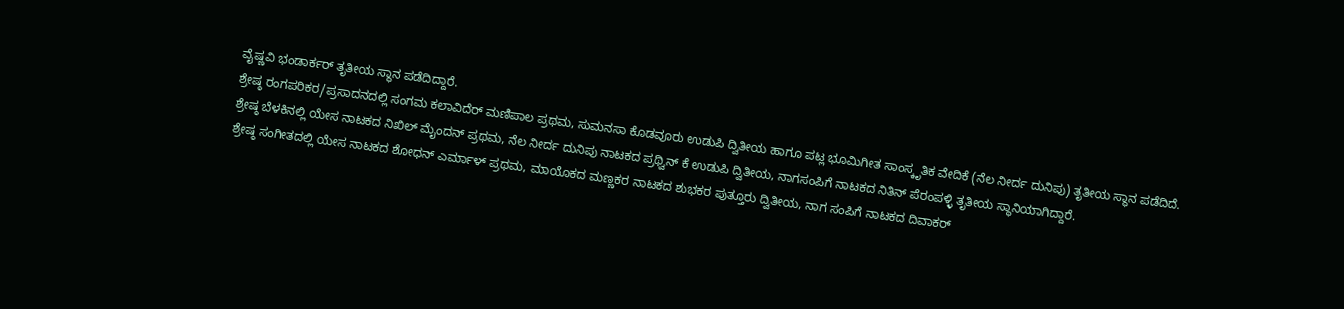ವೈಷ್ಣವಿ ಭಂಡಾರ್ಕರ್ ತೃತೀಯ ಸ್ಥಾನ ಪಡೆದಿದ್ದಾರೆ.
ಶ್ರೇಷ್ಠ ರಂಗಪರಿಕರ/ಪ್ರಸಾದನದಲ್ಲಿ ಸಂಗಮ ಕಲಾವಿದೆರ್ ಮಣಿಪಾಲ ಪ್ರಥಮ, ಸುಮನಸಾ ಕೊಡವೂರು ಉಡುಪಿ ದ್ವಿತೀಯ ಹಾಗೂ ಪಟ್ಲ ಭೂಮಿಗೀತ ಸಾಂಸ್ಕೃತಿಕ ವೇದಿಕೆ (ನೆಲ ನೀರ್ದ ದುನಿಪು) ತೃತೀಯ ಸ್ಥಾನ ಪಡೆದಿದೆ.
ಶ್ರೇಷ್ಠ ಬೆಳಕಿನಲ್ಲಿ ಯೇಸ ನಾಟಕದ ನಿಖಿಲ್ ಮೈಂದನ್ ಪ್ರಥಮ, ನೆಲ ನೀರ್ದ ದುನಿಪು ನಾಟಕದ ಪ್ರಥ್ವಿನ್ ಕೆ ಉಡುಪಿ ದ್ವಿತೀಯ, ನಾಗಸಂಪಿಗೆ ನಾಟಕದ ನಿತಿನ್ ಪೆರಂಪಳ್ಳಿ ತೃತೀಯ ಸ್ಥಾನಿಯಾಗಿದ್ದಾರೆ.
ಶ್ರೇಷ್ಠ ಸಂಗೀತದಲ್ಲಿ ಯೇಸ ನಾಟಕದ ಶೋಧನ್ ಎರ್ಮಾಳ್ ಪ್ರಥಮ, ಮಾಯೊಕದ ಮಣ್ಣಕರ ನಾಟಕದ ಶುಭಕರ ಪುತ್ತೂರು ದ್ವಿತೀಯ, ನಾಗ ಸಂಪಿಗೆ ನಾಟಕದ ದಿವಾಕರ್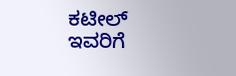ಕಟೀಲ್ ಇವರಿಗೆ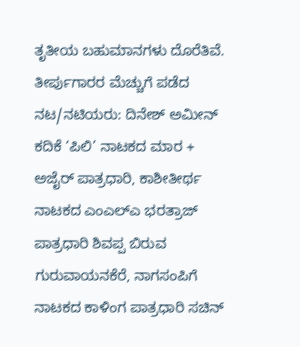ತೃತೀಯ ಬಹುಮಾನಗಳು ದೊರೆತಿವೆ.
ತೀರ್ಪುಗಾರರ ಮೆಚ್ಚುಗೆ ಪಡೆದ ನಟ/ನಟಿಯರು: ದಿನೇಶ್ ಅಮೀನ್ ಕದಿಕೆ ‘ಪಿಲಿ’ ನಾಟಕದ ಮಾರ + ಅಜೈರ್ ಪಾತ್ರಧಾರಿ, ಕಾಶೀತೀರ್ಥ ನಾಟಕದ ಎಂಎಲ್ಎ ಭರತ್ರಾಜ್ ಪಾತ್ರಧಾರಿ ಶಿವಪ್ಪ ಬಿರುವ ಗುರುವಾಯನಕೆರೆ, ನಾಗಸಂಪಿಗೆ ನಾಟಕದ ಕಾಳಿಂಗ ಪಾತ್ರಧಾರಿ ಸಚಿನ್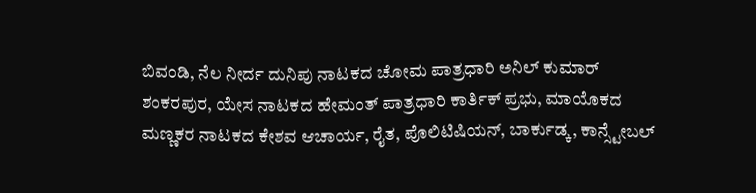ಬಿವಂಡಿ, ನೆಲ ನೀರ್ದ ದುನಿಪು ನಾಟಕದ ಚೋಮ ಪಾತ್ರಧಾರಿ ಅನಿಲ್ ಕುಮಾರ್ ಶಂಕರಪುರ, ಯೇಸ ನಾಟಕದ ಹೇಮಂತ್ ಪಾತ್ರಧಾರಿ ಕಾರ್ತಿಕ್ ಪ್ರಭು, ಮಾಯೊಕದ ಮಣ್ಣಕರ ನಾಟಕದ ಕೇಶವ ಆಚಾರ್ಯ, ರೈತ, ಪೊಲಿಟಿಷಿಯನ್, ಬಾರ್ಕುಡ್ಕ, ಕಾನ್ಸ್ಟೇಬಲ್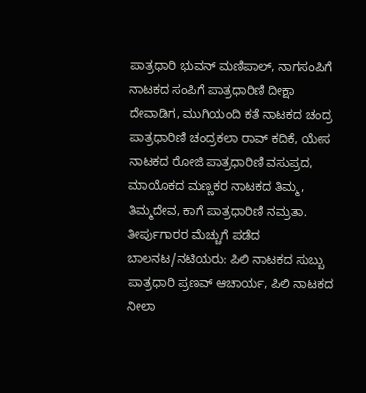ಪಾತ್ರಧಾರಿ ಭುವನ್ ಮಣಿಪಾಲ್, ನಾಗಸಂಪಿಗೆ ನಾಟಕದ ಸಂಪಿಗೆ ಪಾತ್ರಧಾರಿಣಿ ದೀಕ್ಷಾ ದೇವಾಡಿಗ, ಮುಗಿಯಂದಿ ಕತೆ ನಾಟಕದ ಚಂದ್ರ ಪಾತ್ರಧಾರಿಣಿ ಚಂದ್ರಕಲಾ ರಾವ್ ಕದಿಕೆ, ಯೇಸ ನಾಟಕದ ರೋಜಿ ಪಾತ್ರಧಾರಿಣಿ ವಸುಪ್ರದ, ಮಾಯೊಕದ ಮಣ್ಣಕರ ನಾಟಕದ ತಿಮ್ಮ, ತಿಮ್ಮದೇವ, ಕಾಗೆ ಪಾತ್ರಧಾರಿಣಿ ನಮ್ರತಾ.
ತೀರ್ಪುಗಾರರ ಮೆಚ್ಚುಗೆ ಪಡೆದ ಬಾಲನಟ/ನಟಿಯರು: ಪಿಲಿ ನಾಟಕದ ಸುಬ್ಬು ಪಾತ್ರಧಾರಿ ಪ್ರಣವ್ ಆಚಾರ್ಯ, ಪಿಲಿ ನಾಟಕದ ನೀಲಾ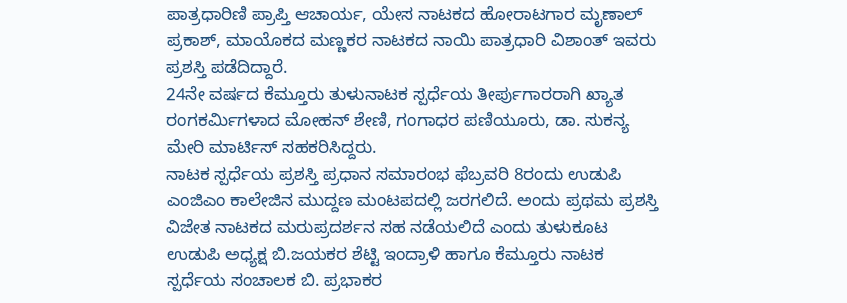ಪಾತ್ರಧಾರಿಣಿ ಪ್ರಾಪ್ತಿ ಆಚಾರ್ಯ, ಯೇಸ ನಾಟಕದ ಹೋರಾಟಗಾರ ಮೃಣಾಲ್ ಪ್ರಕಾಶ್, ಮಾಯೊಕದ ಮಣ್ಣಕರ ನಾಟಕದ ನಾಯಿ ಪಾತ್ರಧಾರಿ ವಿಶಾಂತ್ ಇವರು ಪ್ರಶಸ್ತಿ ಪಡೆದಿದ್ದಾರೆ.
24ನೇ ವರ್ಷದ ಕೆಮ್ತೂರು ತುಳುನಾಟಕ ಸ್ಪರ್ಧೆಯ ತೀರ್ಪುಗಾರರಾಗಿ ಖ್ಯಾತ ರಂಗಕರ್ಮಿಗಳಾದ ಮೋಹನ್ ಶೇಣಿ, ಗಂಗಾಧರ ಪಣಿಯೂರು, ಡಾ. ಸುಕನ್ಯ ಮೇರಿ ಮಾರ್ಟಿಸ್ ಸಹಕರಿಸಿದ್ದರು.
ನಾಟಕ ಸ್ಪರ್ಧೆಯ ಪ್ರಶಸ್ತಿ ಪ್ರಧಾನ ಸಮಾರಂಭ ಫೆಬ್ರವರಿ 8ರಂದು ಉಡುಪಿ ಎಂಜಿಎಂ ಕಾಲೇಜಿನ ಮುದ್ದಣ ಮಂಟಪದಲ್ಲಿ ಜರಗಲಿದೆ. ಅಂದು ಪ್ರಥಮ ಪ್ರಶಸ್ತಿ ವಿಜೇತ ನಾಟಕದ ಮರುಪ್ರದರ್ಶನ ಸಹ ನಡೆಯಲಿದೆ ಎಂದು ತುಳುಕೂಟ ಉಡುಪಿ ಅಧ್ಯಕ್ಷ ಬಿ.ಜಯಕರ ಶೆಟ್ಟಿ ಇಂದ್ರಾಳಿ ಹಾಗೂ ಕೆಮ್ತೂರು ನಾಟಕ ಸ್ಪರ್ಧೆಯ ಸಂಚಾಲಕ ಬಿ. ಪ್ರಭಾಕರ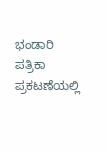ಭಂಡಾರಿ ಪತ್ರಿಕಾ ಪ್ರಕಟಣೆಯಲ್ಲಿ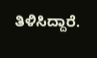ತಿಳಿಸಿದ್ದಾರೆ.